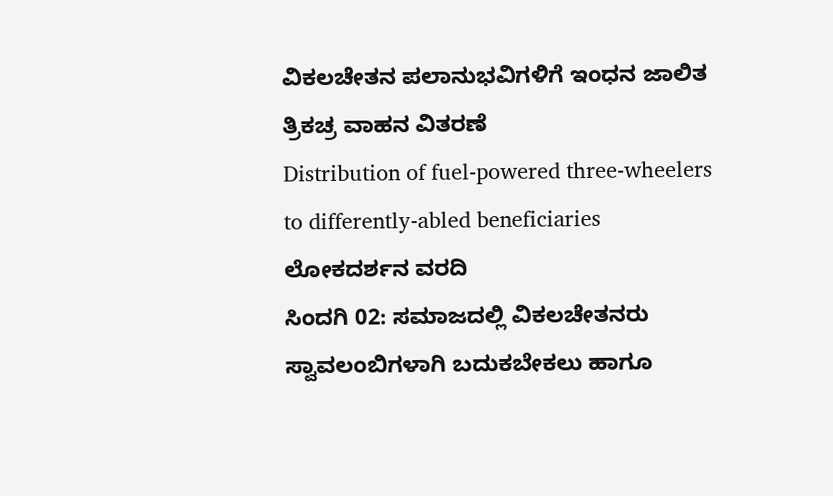ವಿಕಲಚೇತನ ಪಲಾನುಭವಿಗಳಿಗೆ ಇಂಧನ ಜಾಲಿತ ತ್ರಿಕಚ್ರ ವಾಹನ ವಿತರಣೆ
Distribution of fuel-powered three-wheelers to differently-abled beneficiaries
ಲೋಕದರ್ಶನ ವರದಿ
ಸಿಂದಗಿ 02: ಸಮಾಜದಲ್ಲಿ ವಿಕಲಚೇತನರು ಸ್ವಾವಲಂಬಿಗಳಾಗಿ ಬದುಕಬೇಕಲು ಹಾಗೂ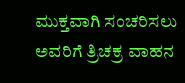ಮುಕ್ತವಾಗಿ ಸಂಚರಿಸಲು ಅವರಿಗೆ ತ್ರಿಚಕ್ರ ವಾಹನ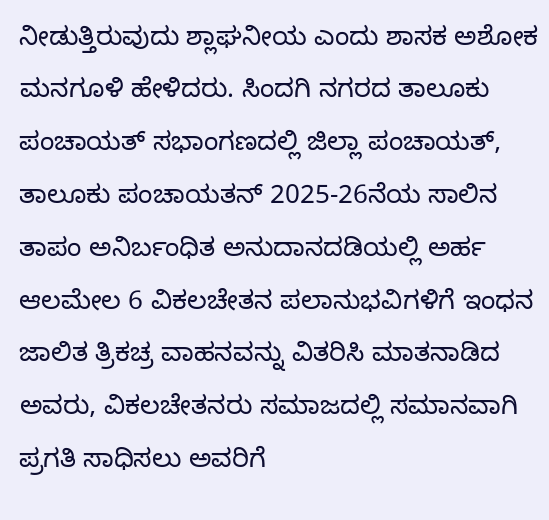ನೀಡುತ್ತಿರುವುದು ಶ್ಲಾಘನೀಯ ಎಂದು ಶಾಸಕ ಅಶೋಕ ಮನಗೂಳಿ ಹೇಳಿದರು. ಸಿಂದಗಿ ನಗರದ ತಾಲೂಕು ಪಂಚಾಯತ್ ಸಭಾಂಗಣದಲ್ಲಿ ಜಿಲ್ಲಾ ಪಂಚಾಯತ್, ತಾಲೂಕು ಪಂಚಾಯತನ್ 2025-26ನೆಯ ಸಾಲಿನ ತಾಪಂ ಅನಿರ್ಬಂಧಿತ ಅನುದಾನದಡಿಯಲ್ಲಿ ಅರ್ಹ ಆಲಮೇಲ 6 ವಿಕಲಚೇತನ ಪಲಾನುಭವಿಗಳಿಗೆ ಇಂಧನ ಜಾಲಿತ ತ್ರಿಕಚ್ರ ವಾಹನವನ್ನು ವಿತರಿಸಿ ಮಾತನಾಡಿದ ಅವರು, ವಿಕಲಚೇತನರು ಸಮಾಜದಲ್ಲಿ ಸಮಾನವಾಗಿ ಪ್ರಗತಿ ಸಾಧಿಸಲು ಅವರಿಗೆ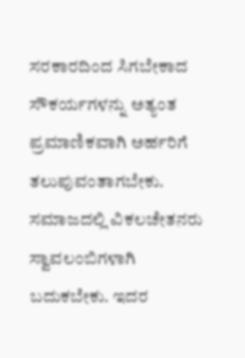ಸರಕಾರದಿಂದ ಸಿಗಬೇಕಾದ ಸೌಕರ್ಯಗಳನ್ನು ಅತ್ಯಂತ ಪ್ರಮಾಣಿಕವಾಗಿ ಅರ್ಹರಿಗೆ ತಲುಪುವಂತಾಗಬೇಕು. ಸಮಾಜದಲ್ಲಿ ವಿಕಲಚೇತನರು ಸ್ವಾವಲಂಬಿಗಳಾಗಿ ಬದುಕಬೇಕು. ಇದರ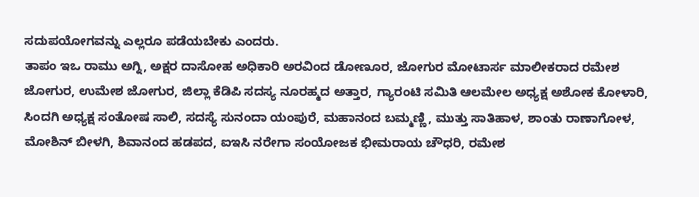ಸದುಪಯೋಗವನ್ನು ಎಲ್ಲರೂ ಪಡೆಯಬೇಕು ಎಂದರು.
ತಾಪಂ ಇಒ ರಾಮು ಅಗ್ನಿ, ಅಕ್ಷರ ದಾಸೋಹ ಅಧಿಕಾರಿ ಅರವಿಂದ ಡೋಣೂರ, ಜೋಗುರ ಮೋಟಾರ್ಸ ಮಾಲೀಕರಾದ ರಮೇಶ ಜೋಗುರ, ಉಮೇಶ ಜೋಗುರ, ಜಿಲ್ಲಾ ಕೆಡಿಪಿ ಸದಸ್ಯ ನೂರಹ್ಮದ ಅತ್ತಾರ, ಗ್ಯಾರಂಟಿ ಸಮಿತಿ ಆಲಮೇಲ ಅಧ್ಯಕ್ಷ ಅಶೋಕ ಕೋಳಾರಿ, ಸಿಂದಗಿ ಅಧ್ಯಕ್ಷ ಸಂತೋಷ ಸಾಲಿ, ಸದಸ್ಯೆ ಸುನಂದಾ ಯಂಪುರೆ, ಮಹಾನಂದ ಬಮ್ಮಣ್ಣಿ, ಮುತ್ತು ಸಾತಿಹಾಳ, ಶಾಂತು ರಾಣಾಗೋಳ, ಮೋಶಿನ್ ಬೀಳಗಿ, ಶಿವಾನಂದ ಹಡಪದ, ಐಇಸಿ ನರೇಗಾ ಸಂಯೋಜಕ ಭೀಮರಾಯ ಚೌಧರಿ, ರಮೇಶ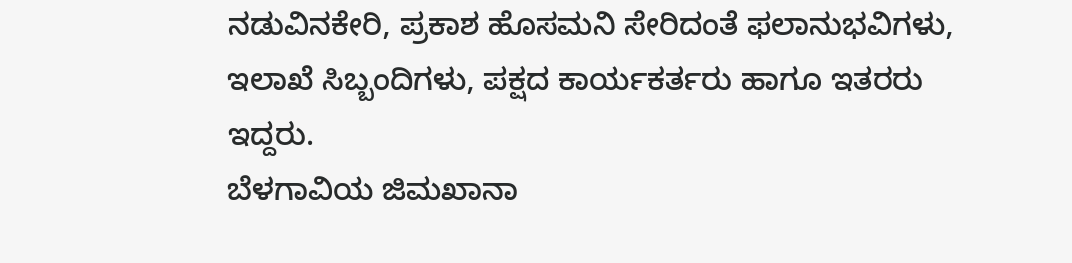ನಡುವಿನಕೇರಿ, ಪ್ರಕಾಶ ಹೊಸಮನಿ ಸೇರಿದಂತೆ ಫಲಾನುಭವಿಗಳು, ಇಲಾಖೆ ಸಿಬ್ಬಂದಿಗಳು, ಪಕ್ಷದ ಕಾರ್ಯಕರ್ತರು ಹಾಗೂ ಇತರರು ಇದ್ದರು.
ಬೆಳಗಾವಿಯ ಜಿಮಖಾನಾ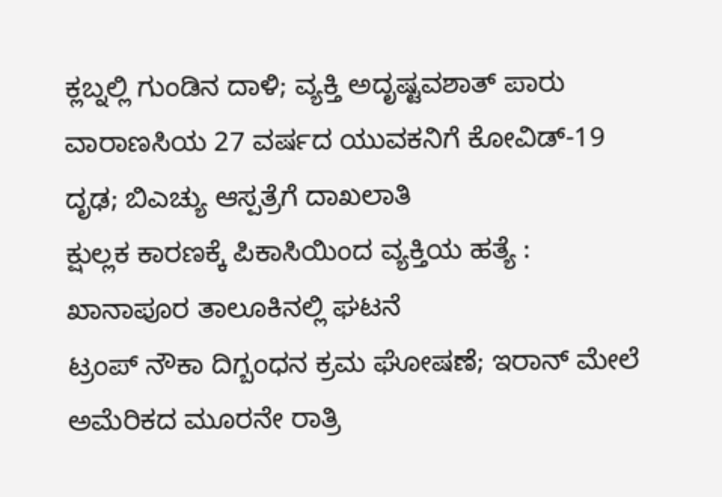ಕ್ಲಬ್ನಲ್ಲಿ ಗುಂಡಿನ ದಾಳಿ; ವ್ಯಕ್ತಿ ಅದೃಷ್ಟವಶಾತ್ ಪಾರು
ವಾರಾಣಸಿಯ 27 ವರ್ಷದ ಯುವಕನಿಗೆ ಕೋವಿಡ್-19 ದೃಢ; ಬಿಎಚ್ಯು ಆಸ್ಪತ್ರೆಗೆ ದಾಖಲಾತಿ
ಕ್ಷುಲ್ಲಕ ಕಾರಣಕ್ಕೆ ಪಿಕಾಸಿಯಿಂದ ವ್ಯಕ್ತಿಯ ಹತ್ಯೆ : ಖಾನಾಪೂರ ತಾಲೂಕಿನಲ್ಲಿ ಘಟನೆ
ಟ್ರಂಪ್ ನೌಕಾ ದಿಗ್ಬಂಧನ ಕ್ರಮ ಘೋಷಣೆ; ಇರಾನ್ ಮೇಲೆ ಅಮೆರಿಕದ ಮೂರನೇ ರಾತ್ರಿ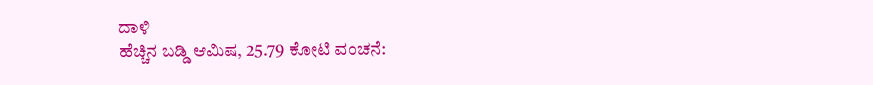ದಾಳಿ
ಹೆಚ್ಚಿನ ಬಡ್ಡಿ ಆಮಿಷ, 25.79 ಕೋಟಿ ವಂಚನೆ: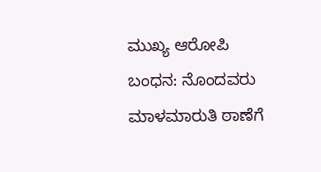ಮುಖ್ಯ ಆರೋಪಿ ಬಂಧನ: ನೊಂದವರು ಮಾಳಮಾರುತಿ ಠಾಣೆಗೆ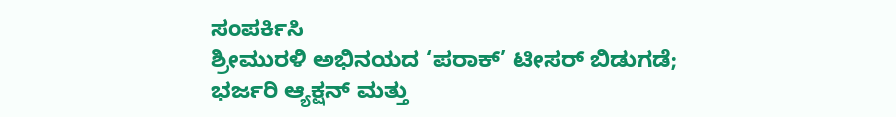ಸಂಪರ್ಕಿಸಿ
ಶ್ರೀಮುರಳಿ ಅಭಿನಯದ ‘ಪರಾಕ್’ ಟೀಸರ್ ಬಿಡುಗಡೆ; ಭರ್ಜರಿ ಆ್ಯಕ್ಷನ್ ಮತ್ತು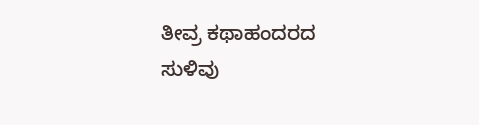ತೀವ್ರ ಕಥಾಹಂದರದ ಸುಳಿವು